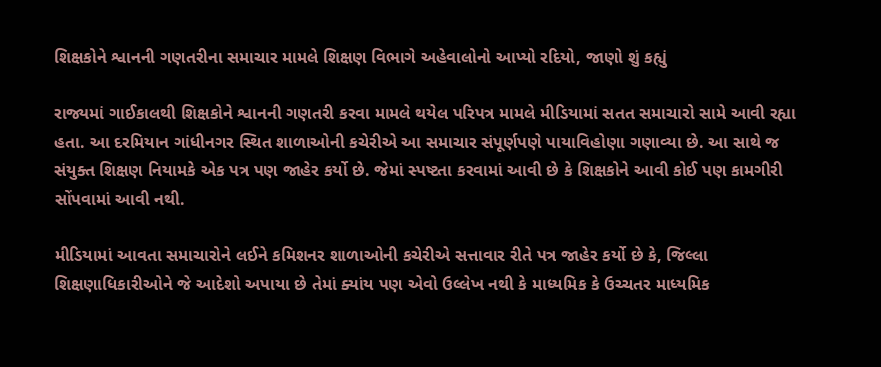શિક્ષકોને શ્વાનની ગણતરીના સમાચાર મામલે શિક્ષણ વિભાગે અહેવાલોનો આપ્યો રદિયો, જાણો શું કહ્યું

રાજ્યમાં ગાઈકાલથી શિક્ષકોને શ્વાનની ગણતરી કરવા મામલે થયેલ પરિપત્ર મામલે મીડિયામાં સતત સમાચારો સામે આવી રહ્યા હતા. આ દરમિયાન ગાંધીનગર સ્થિત શાળાઓની કચેરીએ આ સમાચાર સંપૂર્ણપણે પાયાવિહોણા ગણાવ્યા છે. આ સાથે જ સંયુક્ત શિક્ષણ નિયામકે એક પત્ર પણ જાહેર કર્યો છે. જેમાં સ્પષ્ટતા કરવામાં આવી છે કે શિક્ષકોને આવી કોઈ પણ કામગીરી સોંપવામાં આવી નથી.

મીડિયામાં આવતા સમાચારોને લઈને કમિશનર શાળાઓની કચેરીએ સત્તાવાર રીતે પત્ર જાહેર કર્યો છે કે, જિલ્લા શિક્ષણાધિકારીઓને જે આદેશો અપાયા છે તેમાં ક્યાંય પણ એવો ઉલ્લેખ નથી કે માધ્યમિક કે ઉચ્ચતર માધ્યમિક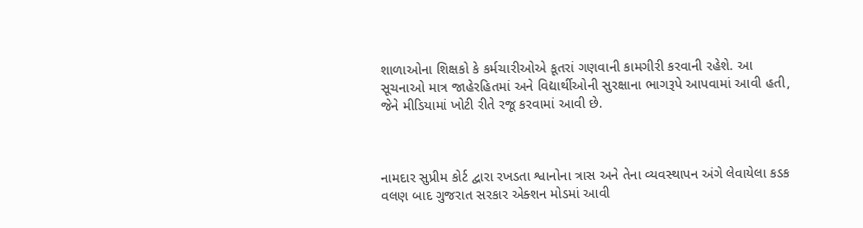શાળાઓના શિક્ષકો કે કર્મચારીઓએ કૂતરાં ગણવાની કામગીરી કરવાની રહેશે. આ સૂચનાઓ માત્ર જાહેરહિતમાં અને વિદ્યાર્થીઓની સુરક્ષાના ભાગરૂપે આપવામાં આવી હતી, જેને મીડિયામાં ખોટી રીતે રજૂ કરવામાં આવી છે.



નામદાર સુપ્રીમ કોર્ટ દ્વારા રખડતા શ્વાનોના ત્રાસ અને તેના વ્યવસ્થાપન અંગે લેવાયેલા કડક વલણ બાદ ગુજરાત સરકાર એક્શન મોડમાં આવી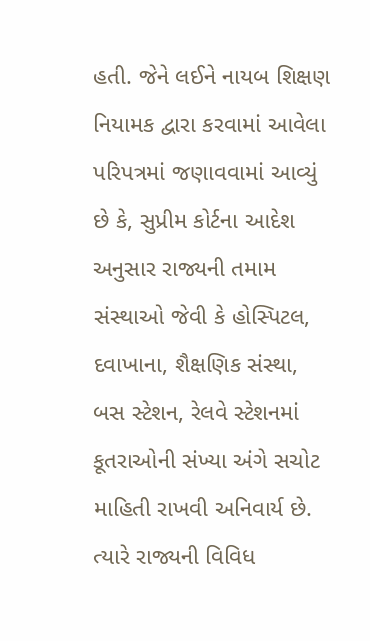હતી. જેને લઈને નાયબ શિક્ષણ નિયામક દ્વારા કરવામાં આવેલા પરિપત્રમાં જણાવવામાં આવ્યું છે કે, સુપ્રીમ કોર્ટના આદેશ અનુસાર રાજ્યની તમામ સંસ્થાઓ જેવી કે હોસ્પિટલ, દવાખાના, શૈક્ષણિક સંસ્થા, બસ સ્ટેશન, રેલવે સ્ટેશનમાં કૂતરાઓની સંખ્યા અંગે સચોટ માહિતી રાખવી અનિવાર્ય છે. ત્યારે રાજ્યની વિવિધ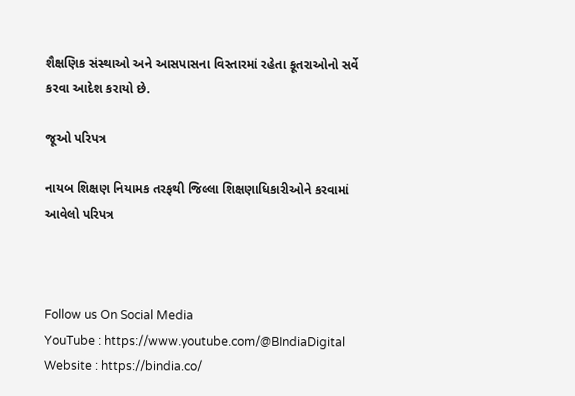શૈક્ષણિક સંસ્થાઓ અને આસપાસના વિસ્તારમાં રહેતા કૂતરાઓનો સર્વે કરવા આદેશ કરાયો છે.

જૂઓ પરિપત્ર

નાયબ શિક્ષણ નિયામક તરફથી જિલ્લા શિક્ષણાધિકારીઓને કરવામાં આવેલો પરિપત્ર



Follow us On Social Media
YouTube : https://www.youtube.com/@BIndiaDigital
Website : https://bindia.co/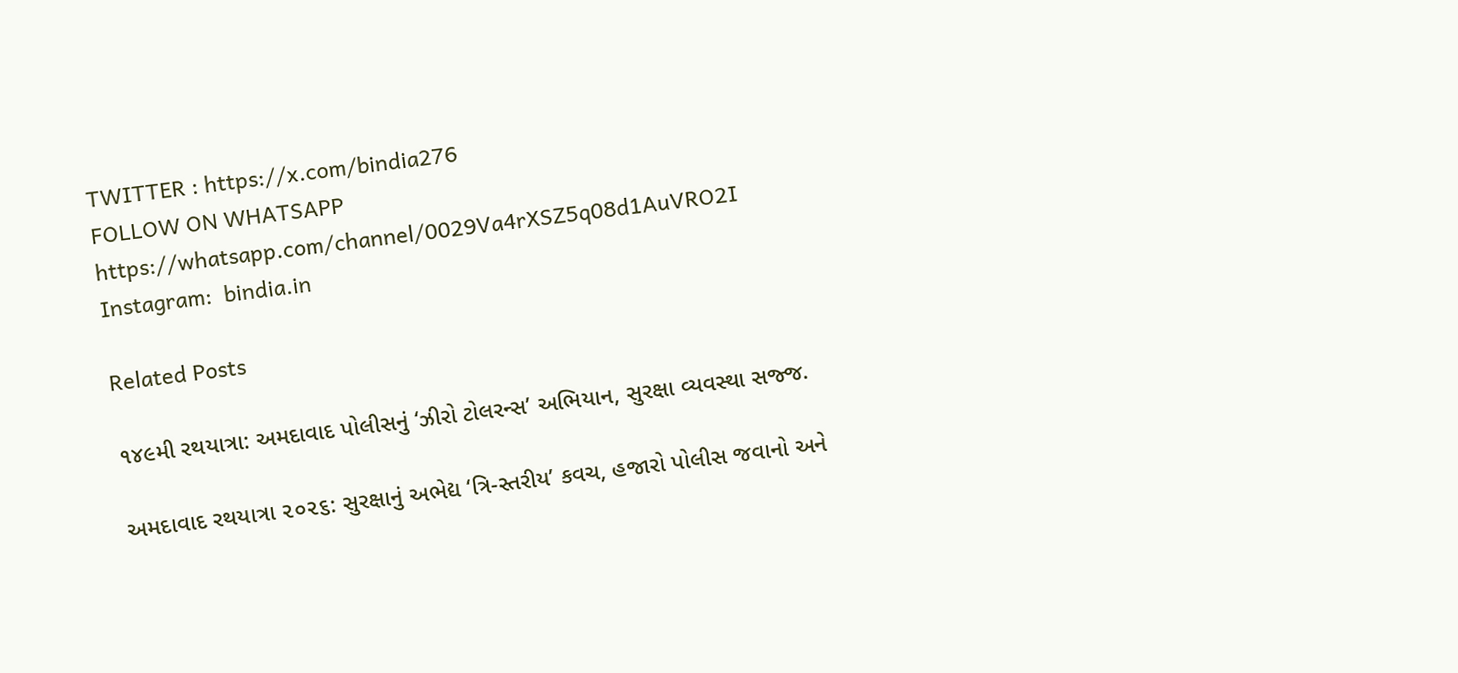TWITTER : https://x.com/bindia276
FOLLOW ON WHATSAPP  https://whatsapp.com/channel/0029Va4rXSZ5q08d1AuVRO2I
Instagram:  bindia.in

Related Posts

૧૪૯મી રથયાત્રા: અમદાવાદ પોલીસનું ‘ઝીરો ટોલરન્સ’ અભિયાન, સુરક્ષા વ્યવસ્થા સજ્જ.

અમદાવાદ રથયાત્રા ૨૦૨૬: સુરક્ષાનું અભેદ્ય ‘ત્રિ-સ્તરીય’ કવચ, હજારો પોલીસ જવાનો અને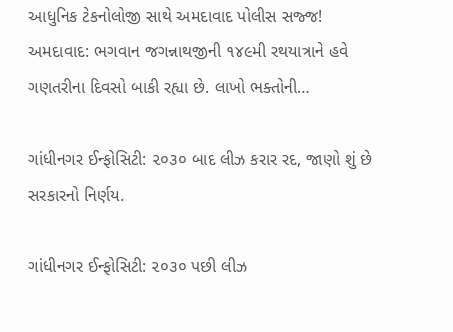આધુનિક ટેકનોલોજી સાથે અમદાવાદ પોલીસ સજ્જ! અમદાવાદ: ભગવાન જગન્નાથજીની ૧૪૯મી રથયાત્રાને હવે ગણતરીના દિવસો બાકી રહ્યા છે. લાખો ભક્તોની…

ગાંધીનગર ઈન્ફોસિટી: ૨૦૩૦ બાદ લીઝ કરાર રદ, જાણો શું છે સરકારનો નિર્ણય.

ગાંધીનગર ઈન્ફોસિટી: ૨૦૩૦ પછી લીઝ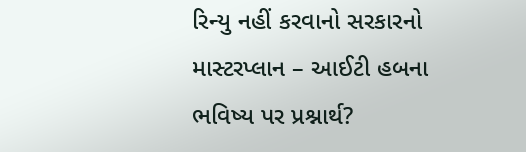રિન્યુ નહીં કરવાનો સરકારનો માસ્ટરપ્લાન – આઈટી હબના ભવિષ્ય પર પ્રશ્નાર્થ?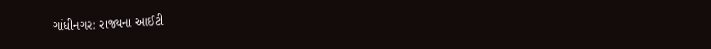ગાંધીનગર: રાજ્યના આઈટી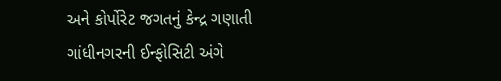અને કોર્પોરેટ જગતનું કેન્દ્ર ગણાતી ગાંધીનગરની ઈન્ફોસિટી અંગે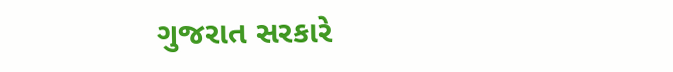ગુજરાત સરકારે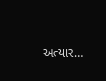અત્યાર…